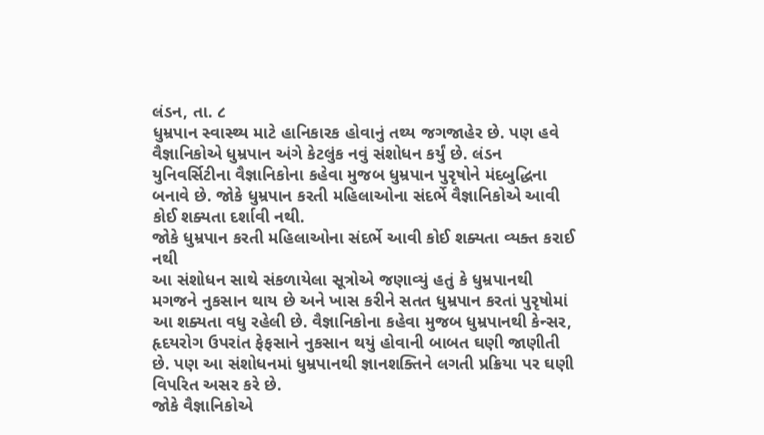લંડન, તા. ૮
ધુમ્રપાન સ્વાસ્થ્ય માટે હાનિકારક હોવાનું તથ્ય જગજાહેર છે. પણ હવે વૈજ્ઞાનિકોએ ધુમ્રપાન અંગે કેટલુંક નવું સંશોધન કર્યું છે. લંડન યુનિવર્સિટીના વૈજ્ઞાનિકોના કહેવા મુજબ ધુમ્રપાન પુરૃષોને મંદબુદ્ધિના બનાવે છે. જોકે ધુમ્રપાન કરતી મહિલાઓના સંદર્ભે વૈજ્ઞાનિકોએ આવી કોઈ શક્યતા દર્શાવી નથી.
જોકે ધુમ્રપાન કરતી મહિલાઓના સંદર્ભે આવી કોઈ શક્યતા વ્યક્ત કરાઈ નથી
આ સંશોધન સાથે સંકળાયેલા સૂત્રોએ જણાવ્યું હતું કે ધુમ્રપાનથી મગજને નુકસાન થાય છે અને ખાસ કરીને સતત ધુમ્રપાન કરતાં પુરૃષોમાં આ શક્યતા વધુ રહેલી છે. વૈજ્ઞાનિકોના કહેવા મુજબ ધુમ્રપાનથી કેન્સર, હૃદયરોગ ઉપરાંત ફેફસાને નુકસાન થયું હોવાની બાબત ઘણી જાણીતી છે. પણ આ સંશોધનમાં ધુમ્રપાનથી જ્ઞાનશક્તિને લગતી પ્રક્રિયા પર ઘણી વિપરિત અસર કરે છે.
જોકે વૈજ્ઞાનિકોએ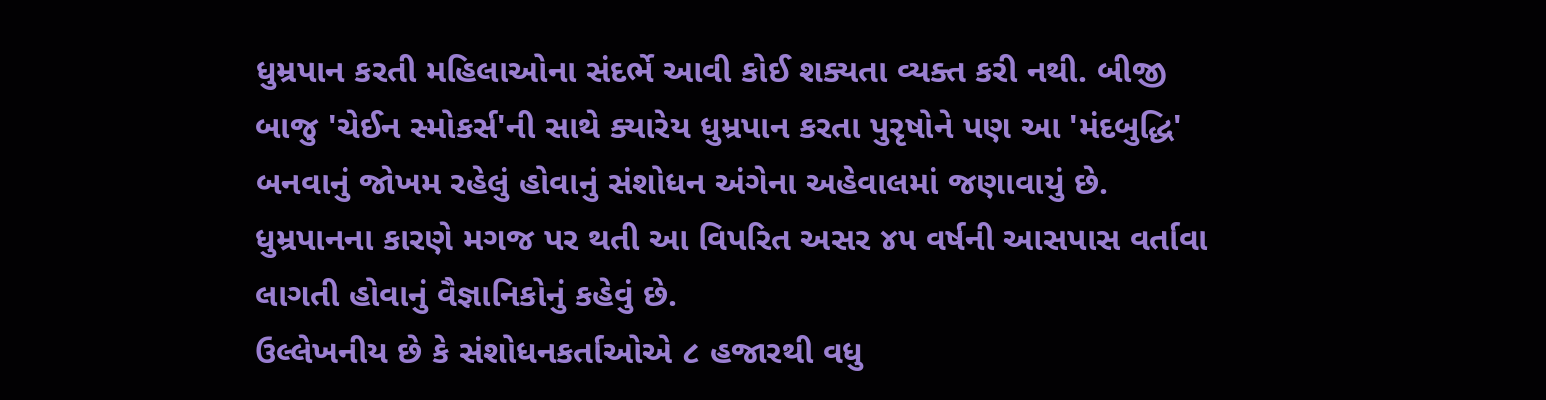ધુમ્રપાન કરતી મહિલાઓના સંદર્ભે આવી કોઈ શક્યતા વ્યક્ત કરી નથી. બીજી બાજુ 'ચેઈન સ્મોકર્સ'ની સાથે ક્યારેય ધુમ્રપાન કરતા પુરૃષોને પણ આ 'મંદબુદ્ધિ' બનવાનું જોખમ રહેલું હોવાનું સંશોધન અંગેના અહેવાલમાં જણાવાયું છે. ધુમ્રપાનના કારણે મગજ પર થતી આ વિપરિત અસર ૪૫ વર્ષની આસપાસ વર્તાવા લાગતી હોવાનું વૈજ્ઞાનિકોનું કહેવું છે.
ઉલ્લેખનીય છે કે સંશોધનકર્તાઓએ ૮ હજારથી વધુ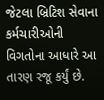જેટલા બ્રિટિશ સેવાના કર્મચારીઓની વિગતોના આધારે આ તારણ રજૂ કર્યું છે.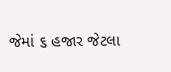જેમાં ૬ હજાર જેટલા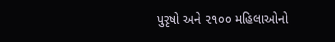પુરૃષો અને ૨૧૦૦ મહિલાઓનો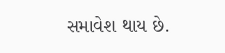સમાવેશ થાય છે.